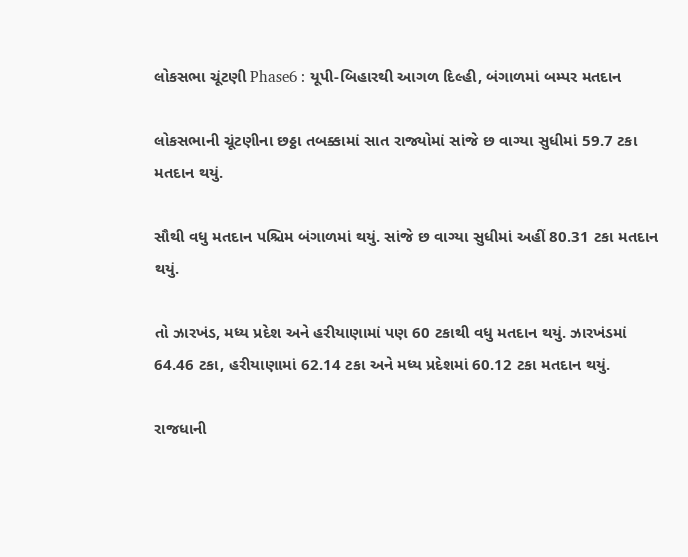લોકસભા ચૂંટણી Phase6 : યૂપી-બિહારથી આગળ દિલ્હી, બંગાળમાં બમ્પર મતદાન

લોકસભાની ચૂંટણીના છઠ્ઠા તબક્કામાં સાત રાજ્યોમાં સાંજે છ વાગ્યા સુધીમાં 59.7 ટકા મતદાન થયું.

સૌથી વધુ મતદાન પશ્ચિમ બંગાળમાં થયું. સાંજે છ વાગ્યા સુધીમાં અહીં 80.31 ટકા મતદાન થયું.

તો ઝારખંડ, મધ્ય પ્રદેશ અને હરીયાણામાં પણ 60 ટકાથી વધુ મતદાન થયું. ઝારખંડમાં 64.46 ટકા, હરીયાણામાં 62.14 ટકા અને મધ્ય પ્રદેશમાં 60.12 ટકા મતદાન થયું.

રાજધાની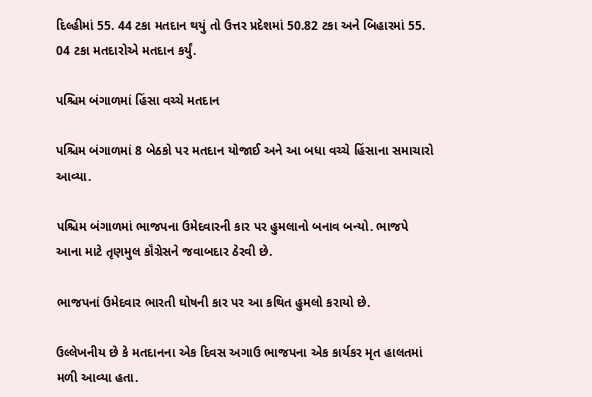દિલ્હીમાં 55. 44 ટકા મતદાન થયું તો ઉત્તર પ્રદેશમાં 50.82 ટકા અને બિહારમાં 55. 04 ટકા મતદારોએ મતદાન કર્યું.

પશ્ચિમ બંગાળમાં હિંસા વચ્ચે મતદાન

પશ્ચિમ બંગાળમાં 8 બેઠકો પર મતદાન યોજાઈ અને આ બધા વચ્ચે હિંસાના સમાચારો આવ્યા.

પશ્ચિમ બંગાળમાં ભાજપના ઉમેદવારની કાર પર હુમલાનો બનાવ બન્યો. ભાજપે આના માટે તૃણમુલ કૉંગ્રેસને જવાબદાર ઠેરવી છે.

ભાજપનાં ઉમેદવાર ભારતી ઘોષની કાર પર આ કથિત હુમલો કરાયો છે.

ઉલ્લેખનીય છે કે મતદાનના એક દિવસ અગાઉ ભાજપના એક કાર્યકર મૃત હાલતમાં મળી આવ્યા હતા.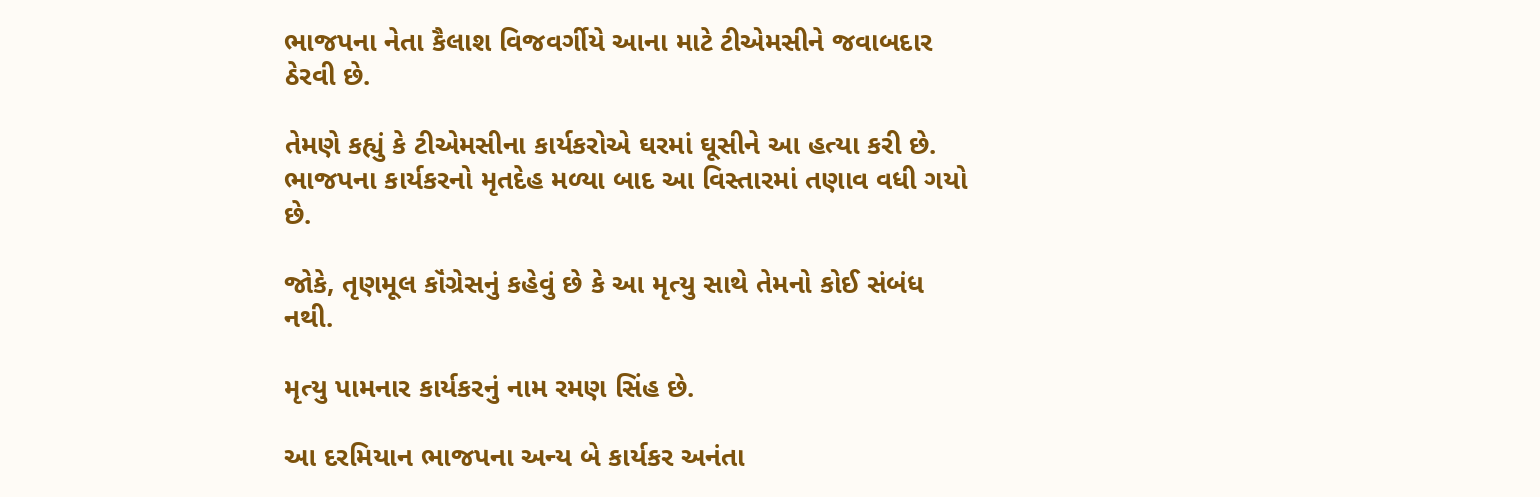ભાજપના નેતા કૈલાશ વિજવર્ગીયે આના માટે ટીએમસીને જવાબદાર ઠેરવી છે.

તેમણે કહ્યું કે ટીએમસીના કાર્યકરોએ ઘરમાં ઘૂસીને આ હત્યા કરી છે. ભાજપના કાર્યકરનો મૃતદેહ મળ્યા બાદ આ વિસ્તારમાં તણાવ વધી ગયો છે.

જોકે, તૃણમૂલ કૉંગ્રેસનું કહેવું છે કે આ મૃત્યુ સાથે તેમનો કોઈ સંબંધ નથી.

મૃત્યુ પામનાર કાર્યકરનું નામ રમણ સિંહ છે.

આ દરમિયાન ભાજપના અન્ય બે કાર્યકર અનંતા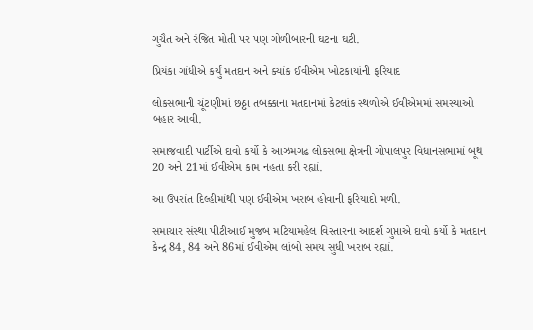ગુચૈત અને રંજિત મોતી પર પણ ગોળીબારની ઘટના ઘટી.

પ્રિયંકા ગાંધીએ કર્યું મતદાન અને ક્યાંક ઈવીએમ ખોટકાયાંની ફરિયાદ

લોકસભાની ચૂંટણીમાં છઠ્ઠા તબક્કાના મતદાનમાં કેટલાંક સ્થળોએ ઈવીએમમાં સમસ્યાઓ બહાર આવી.

સમાજવાદી પાર્ટીએ દાવો કર્યો કે આઝમગઢ લોકસભા ક્ષેત્રની ગોપાલપુર વિધાનસભામાં બૂથ 20 અને 21માં ઈવીએમ કામ નહતા કરી રહ્યાં.

આ ઉપરાંત દિલ્હીમાંથી પણ ઈવીએમ ખરાબ હોવાની ફરિયાદો મળી.

સમાચાર સંસ્થા પીટીઆઈ મુજબ મટિયામહેલ વિસ્તારના આદર્શ ગુપ્તાએ દાવો કર્યો કે મતદાન કેન્દ્ર 84, 84 અને 86માં ઈવીએમ લાંબો સમય સુધી ખરાબ રહ્યાં.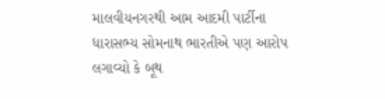માલવીયનગરથી આમ આદમી પાર્ટીના ધારાસભ્ય સોમનાથ ભારતીએ પણ આરોપ લગાવ્યો કે બૂથ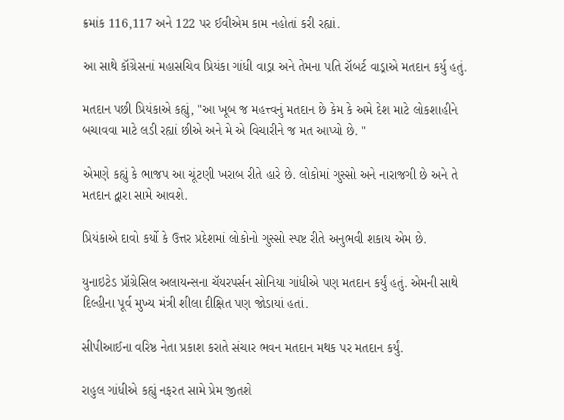ક્રમાંક 116,117 અને 122 પર ઈવીએમ કામ નહોતાં કરી રહ્યાં.

આ સાથે કૉંગ્રેસનાં મહાસચિવ પ્રિયંકા ગાંધી વાડ્રા અને તેમના પતિ રૉબર્ટ વાડ્રાએ મતદાન કર્યુ હતું.

મતદાન પછી પ્રિયંકાએ કહ્યું, "આ ખૂબ જ મહત્ત્વનું મતદાન છે કેમ કે અમે દેશ માટે લોકશાહીને બચાવવા માટે લડી રહ્યાં છીએ અને મે એ વિચારીને જ મત આપ્યો છે. "

એમણે કહ્યું કે ભાજપ આ ચૂંટણી ખરાબ રીતે હારે છે. લોકોમાં ગુસ્સો અને નારાજગી છે અને તે મતદાન દ્વારા સામે આવશે.

પ્રિયંકાએ દાવો કર્યો કે ઉત્તર પ્રદેશમાં લોકોનો ગુસ્સો સ્પષ્ટ રીતે અનુભવી શકાય એમ છે.

યુનાઇટેડ પ્રૉગ્રેસિલ અલાયન્સના ચૅયરપર્સન સોનિયા ગાંધીએ પણ મતદાન કર્યું હતું. એમની સાથે દિલ્હીના પૂર્વ મુખ્ય મંત્રી શીલા દીક્ષિત પણ જોડાયાં હતાં.

સીપીઆઈના વરિષ્ઠ નેતા પ્રકાશ કરાતે સંચાર ભવન મતદાન મથક પર મતદાન કર્યું.

રાહુલ ગાંધીએ કહ્યું નફરત સામે પ્રેમ જીતશે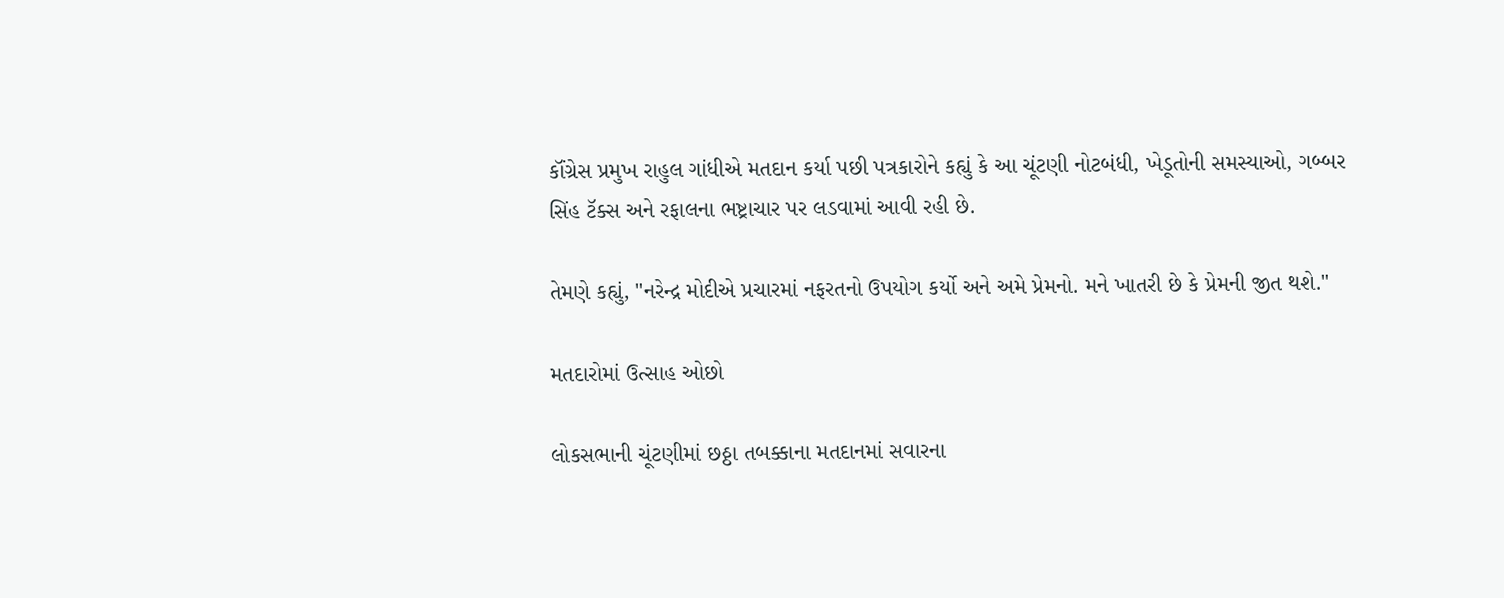કૉંગ્રેસ પ્રમુખ રાહુલ ગાંધીએ મતદાન કર્યા પછી પત્રકારોને કહ્યું કે આ ચૂંટણી નોટબંધી, ખેડૂતોની સમસ્યાઓ, ગબ્બર સિંહ ટૅક્સ અને રફાલના ભષ્ટ્રાચાર પર લડવામાં આવી રહી છે.

તેમણે કહ્યું, "નરેન્દ્ર મોદીએ પ્રચારમાં નફરતનો ઉપયોગ કર્યો અને અમે પ્રેમનો. મને ખાતરી છે કે પ્રેમની જીત થશે."

મતદારોમાં ઉત્સાહ ઓછો

લોકસભાની ચૂંટણીમાં છઠ્ઠા તબક્કાના મતદાનમાં સવારના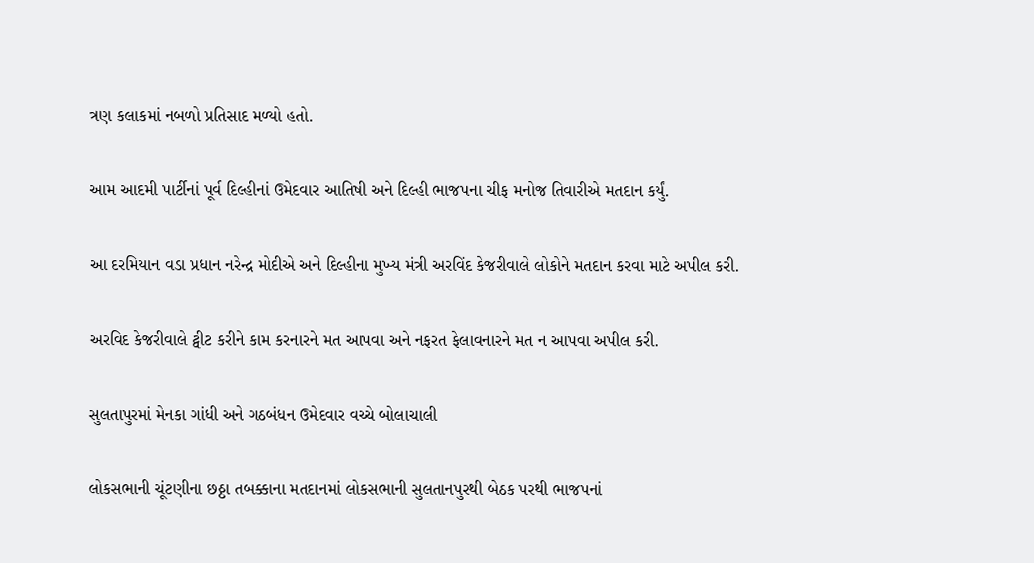ત્રણ કલાકમાં નબળો પ્રતિસાદ મળ્યો હતો.

આમ આદમી પાર્ટીનાં પૂર્વ દિલ્હીનાં ઉમેદવાર આતિષી અને દિલ્હી ભાજપના ચીફ મનોજ તિવારીએ મતદાન કર્યું.

આ દરમિયાન વડા પ્રધાન નરેન્દ્ર મોદીએ અને દિલ્હીના મુખ્ય મંત્રી અરવિંદ કેજરીવાલે લોકોને મતદાન કરવા માટે અપીલ કરી.

અરવિદ કેજરીવાલે ટ્વીટ કરીને કામ કરનારને મત આપવા અને નફરત ફેલાવનારને મત ન આપવા અપીલ કરી.

સુલતાપુરમાં મેનકા ગાંધી અને ગઠબંધન ઉમેદવાર વચ્ચે બોલાચાલી

લોકસભાની ચૂંટણીના છઠ્ઠા તબક્કાના મતદાનમાં લોકસભાની સુલતાનપુરથી બેઠક પરથી ભાજપનાં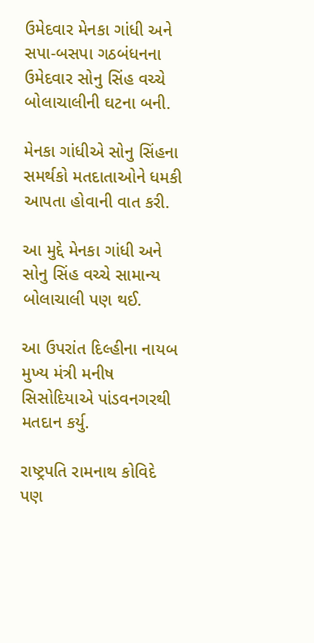ઉમેદવાર મેનકા ગાંધી અને સપા-બસપા ગઠબંધનના ઉમેદવાર સોનુ સિંહ વચ્ચે બોલાચાલીની ઘટના બની.

મેનકા ગાંધીએ સોનુ સિંહના સમર્થકો મતદાતાઓને ધમકી આપતા હોવાની વાત કરી.

આ મુદ્દે મેનકા ગાંધી અને સોનુ સિંહ વચ્ચે સામાન્ય બોલાચાલી પણ થઈ.

આ ઉપરાંત દિલ્હીના નાયબ મુખ્ય મંત્રી મનીષ સિસોદિયાએ પાંડવનગરથી મતદાન કર્યુ.

રાષ્ટ્રપતિ રામનાથ કોવિદે પણ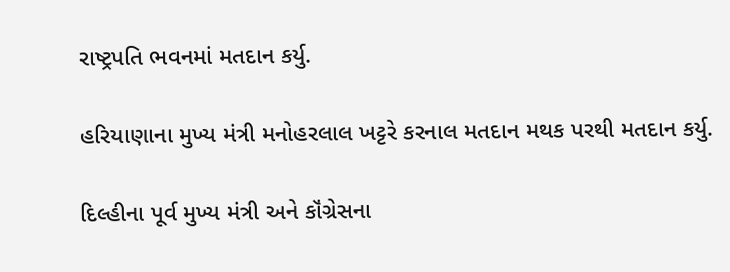રાષ્ટ્રપતિ ભવનમાં મતદાન કર્યુ.

હરિયાણાના મુખ્ય મંત્રી મનોહરલાલ ખટ્ટરે કરનાલ મતદાન મથક પરથી મતદાન કર્યુ.

દિલ્હીના પૂર્વ મુખ્ય મંત્રી અને કૉંગ્રેસના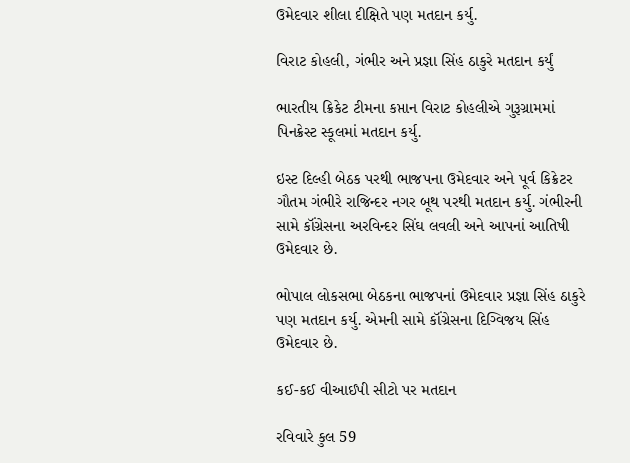ઉમેદવાર શીલા દીક્ષિતે પણ મતદાન કર્યુ.

વિરાટ કોહલી, ગંભીર અને પ્રજ્ઞા સિંહ ઠાકુરે મતદાન કર્યું

ભારતીય ક્રિકેટ ટીમના કપ્તાન વિરાટ કોહલીએ ગુરૂગ્રામમાં પિનક્રેસ્ટ સ્કૂલમાં મતદાન કર્યુ.

ઇસ્ટ દિલ્હી બેઠક પરથી ભાજપના ઉમેદવાર અને પૂર્વ કિક્રેટર ગૌતમ ગંભીરે રાજિન્દર નગર બૂથ પરથી મતદાન કર્યુ. ગંભીરની સામે કૉંગ્રેસના અરવિન્દર સિંઘ લવલી અને આપનાં આતિષી ઉમેદવાર છે.

ભોપાલ લોકસભા બેઠકના ભાજપનાં ઉમેદવાર પ્રજ્ઞા સિંહ ઠાકુરે પણ મતદાન કર્યુ. એમની સામે કૉંગ્રેસના દિગ્વિજય સિંહ ઉમેદવાર છે.

કઈ-કઈ વીઆઈપી સીટો પર મતદાન

રવિવારે કુલ 59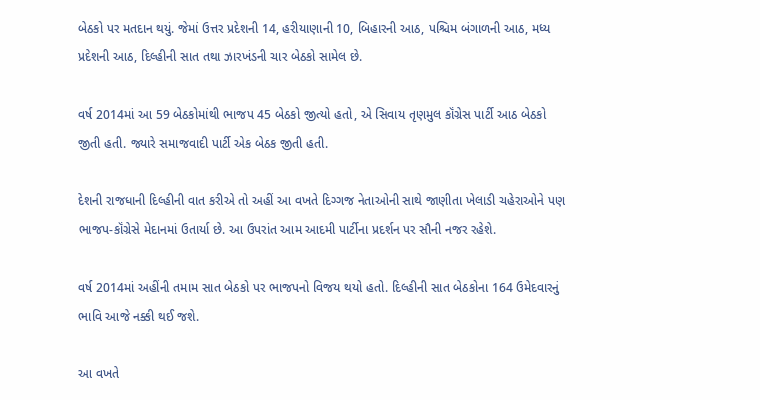બેઠકો પર મતદાન થયું. જેમાં ઉત્તર પ્રદેશની 14, હરીયાણાની 10, બિહારની આઠ, પશ્ચિમ બંગાળની આઠ, મધ્ય પ્રદેશની આઠ, દિલ્હીની સાત તથા ઝારખંડની ચાર બેઠકો સામેલ છે.

વર્ષ 2014માં આ 59 બેઠકોમાંથી ભાજપ 45 બેઠકો જીત્યો હતો, એ સિવાય તૃણમુલ કૉંગ્રેસ પાર્ટી આઠ બેઠકો જીતી હતી. જ્યારે સમાજવાદી પાર્ટી એક બેઠક જીતી હતી.

દેશની રાજધાની દિલ્હીની વાત કરીએ તો અહીં આ વખતે દિગ્ગજ નેતાઓની સાથે જાણીતા ખેલાડી ચહેરાઓને પણ ભાજપ-કૉંગ્રેસે મેદાનમાં ઉતાર્યા છે. આ ઉપરાંત આમ આદમી પાર્ટીના પ્રદર્શન પર સૌની નજર રહેશે.

વર્ષ 2014માં અહીંની તમામ સાત બેઠકો પર ભાજપનો વિજય થયો હતો. દિલ્હીની સાત બેઠકોના 164 ઉમેદવારનું ભાવિ આજે નક્કી થઈ જશે.

આ વખતે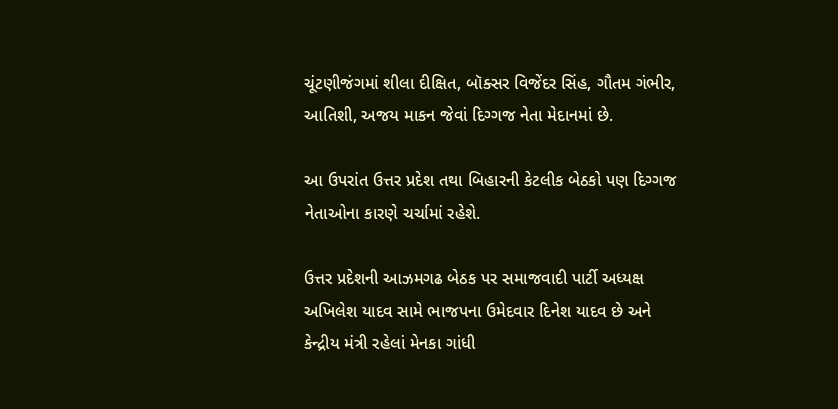ચૂંટણીજંગમાં શીલા દીક્ષિત, બૉક્સર વિજેંદર સિંહ, ગૌતમ ગંભીર, આતિશી, અજય માકન જેવાં દિગ્ગજ નેતા મેદાનમાં છે.

આ ઉપરાંત ઉત્તર પ્રદેશ તથા બિહારની કેટલીક બેઠકો પણ દિગ્ગજ નેતાઓના કારણે ચર્ચામાં રહેશે.

ઉત્તર પ્રદેશની આઝમગઢ બેઠક પર સમાજવાદી પાર્ટી અધ્યક્ષ અખિલેશ યાદવ સામે ભાજપના ઉમેદવાર દિનેશ યાદવ છે અને કેન્દ્રીય મંત્રી રહેલાં મેનકા ગાંધી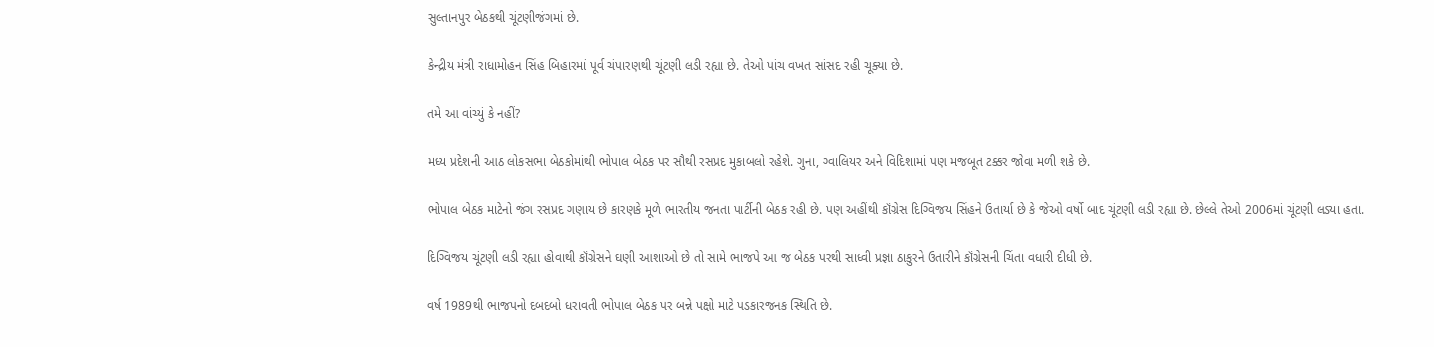સુલ્તાનપુર બેઠકથી ચૂંટણીજંગમાં છે.

કેન્દ્રીય મંત્રી રાધામોહન સિંહ બિહારમાં પૂર્વ ચંપારણથી ચૂંટણી લડી રહ્યા છે. તેઓ પાંચ વખત સાંસદ રહી ચૂક્યા છે.

તમે આ વાંચ્યું કે નહીં?

મધ્ય પ્રદેશની આઠ લોકસભા બેઠકોમાંથી ભોપાલ બેઠક પર સૌથી રસપ્રદ મુકાબલો રહેશે. ગુના, ગ્વાલિયર અને વિદિશામાં પણ મજબૂત ટક્કર જોવા મળી શકે છે.

ભોપાલ બેઠક માટેનો જંગ રસપ્રદ ગણાય છે કારણકે મૂળે ભારતીય જનતા પાર્ટીની બેઠક રહી છે. પણ અહીંથી કૉંગ્રેસ દિગ્વિજય સિંહને ઉતાર્યા છે કે જેઓ વર્ષો બાદ ચૂંટણી લડી રહ્યા છે. છેલ્લે તેઓ 2006માં ચૂંટણી લડ્યા હતા.

દિગ્વિજય ચૂંટણી લડી રહ્યા હોવાથી કૉંગ્રેસને ઘણી આશાઓ છે તો સામે ભાજપે આ જ બેઠક પરથી સાધ્વી પ્રજ્ઞા ઠાકુરને ઉતારીને કૉંગ્રેસની ચિંતા વધારી દીધી છે.

વર્ષ 1989થી ભાજપનો દબદબો ધરાવતી ભોપાલ બેઠક પર બન્ને પક્ષો માટે પડકારજનક સ્થિતિ છે.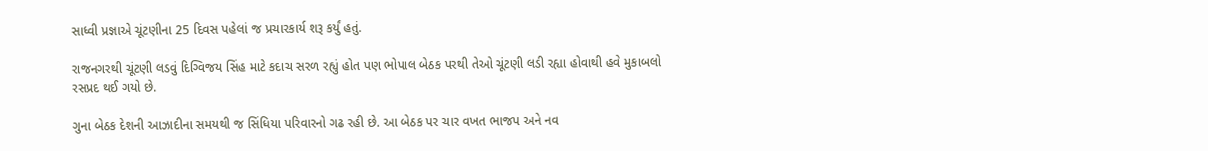સાધ્વી પ્રજ્ઞાએ ચૂંટણીના 25 દિવસ પહેલાં જ પ્રચારકાર્ય શરૂ કર્યું હતું.

રાજનગરથી ચૂંટણી લડવું દિગ્વિજય સિંહ માટે કદાચ સરળ રહ્યું હોત પણ ભોપાલ બેઠક પરથી તેઓ ચૂંટણી લડી રહ્યા હોવાથી હવે મુકાબલો રસપ્રદ થઈ ગયો છે.

ગુના બેઠક દેશની આઝાદીના સમયથી જ સિંધિયા પરિવારનો ગઢ રહી છે. આ બેઠક પર ચાર વખત ભાજપ અને નવ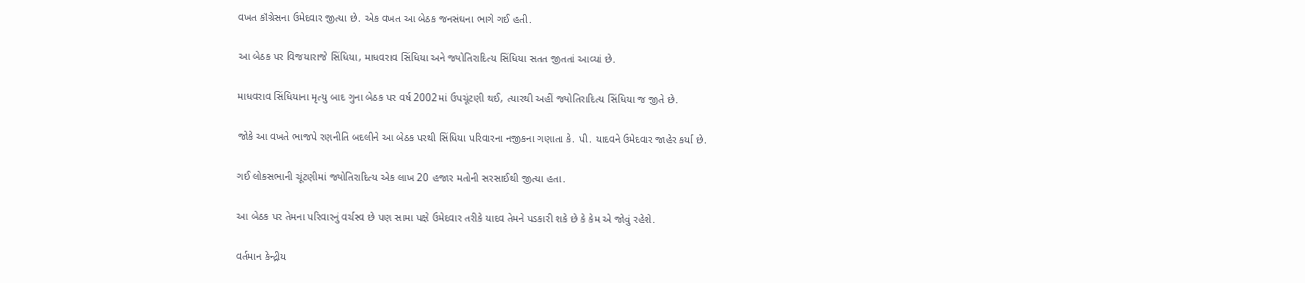વખત કૉંગ્રેસના ઉમેદવાર જીત્યા છે. એક વખત આ બેઠક જનસંઘના ભાગે ગઈ હતી.

આ બેઠક પર વિજયારાજે સિંધિયા, માધવરાવ સિંધિયા અને જ્યોતિરાદિત્ય સિંધિયા સતત જીતતાં આવ્યાં છે.

માધવરાવ સિંધિયાના મૃત્યુ બાદ ગુના બેઠક પર વર્ષ 2002માં ઉપચૂંટણી થઈ, ત્યારથી અહીં જ્યોતિરાદિત્ય સિંધિયા જ જીતે છે.

જોકે આ વખતે ભાજપે રણનીતિ બદલીને આ બેઠક પરથી સિંધિયા પરિવારના નજીકના ગણાતા કે. પી. યાદવને ઉમેદવાર જાહેર કર્યા છે.

ગઈ લોકસભાની ચૂંટણીમાં જ્યોતિરાદિત્ય એક લાખ 20 હજાર મતોની સરસાઈથી જીત્યા હતા.

આ બેઠક પર તેમના પરિવારનું વર્ચસ્વ છે પણ સામા પક્ષે ઉમેદવાર તરીકે યાદવ તેમને પડકારી શકે છે કે કેમ એ જોવું રહેશે.

વર્તમાન કેન્દ્રીય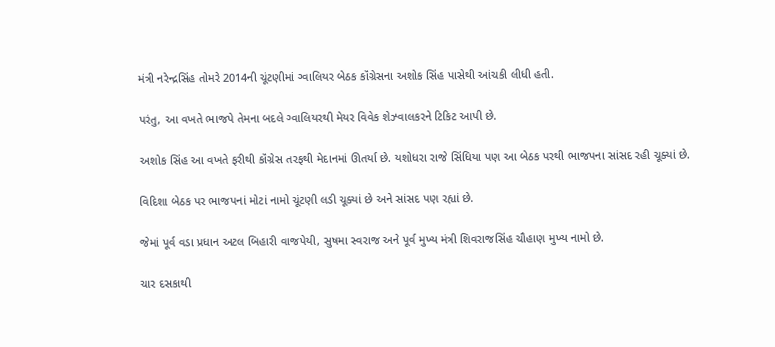મંત્રી નરેન્દ્રસિંહ તોમરે 2014ની ચૂંટણીમાં ગ્વાલિયર બેઠક કૉંગ્રેસના અશોક સિંહ પાસેથી આંચકી લીધી હતી.

પરંતુ, આ વખતે ભાજપે તેમના બદલે ગ્વાલિયરથી મેયર વિવેક શેઝ્વાલકરને ટિકિટ આપી છે.

અશોક સિંહ આ વખતે ફરીથી કૉંગ્રેસ તરફથી મેદાનમાં ઊતર્યા છે. યશોધરા રાજે સિંધિયા પણ આ બેઠક પરથી ભાજપના સાંસદ રહી ચૂક્યાં છે.

વિદિશા બેઠક પર ભાજપનાં મોટાં નામો ચૂંટણી લડી ચૂક્યાં છે અને સાંસદ પણ રહ્યાં છે.

જેમાં પૂર્વ વડા પ્રધાન અટલ બિહારી વાજપેયી, સુષમા સ્વરાજ અને પૂર્વ મુખ્ય મંત્રી શિવરાજસિંહ ચૌહાણ મુખ્ય નામો છે.

ચાર દસકાથી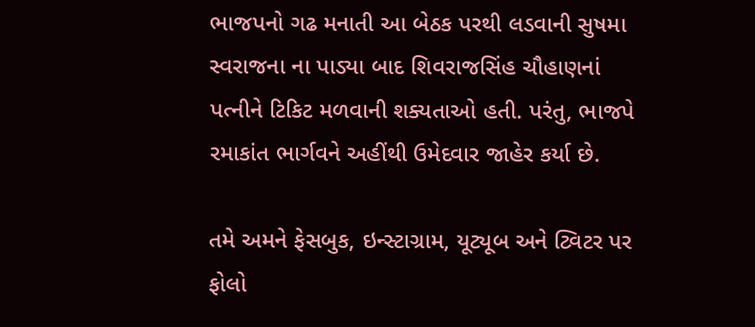ભાજપનો ગઢ મનાતી આ બેઠક પરથી લડવાની સુષમા સ્વરાજના ના પાડ્યા બાદ શિવરાજસિંહ ચૌહાણનાં પત્નીને ટિકિટ મળવાની શક્યતાઓ હતી. પરંતુ, ભાજપે રમાકાંત ભાર્ગવને અહીંથી ઉમેદવાર જાહેર કર્યા છે.

તમે અમને ફેસબુક, ઇન્સ્ટાગ્રામ, યૂટ્યૂબ અને ટ્વિટર પર ફોલો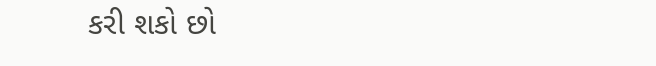કરી શકો છો